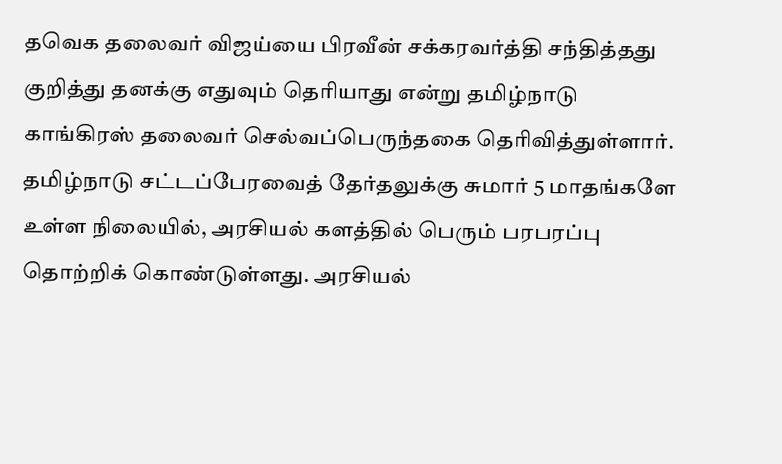தவெக தலைவர் விஜய்யை பிரவீன் சக்கரவர்த்தி சந்தித்தது குறித்து தனக்கு எதுவும் தெரியாது என்று தமிழ்நாடு காங்கிரஸ் தலைவர் செல்வப்பெருந்தகை தெரிவித்துள்ளார். தமிழ்நாடு சட்டப்பேரவைத் தேர்தலுக்கு சுமார் 5 மாதங்களே உள்ள நிலையில், அரசியல் களத்தில் பெரும் பரபரப்பு தொற்றிக் கொண்டுள்ளது. அரசியல்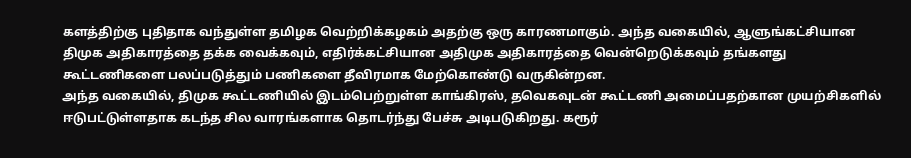களத்திற்கு புதிதாக வந்துள்ள தமிழக வெற்றிக்கழகம் அதற்கு ஒரு காரணமாகும். அந்த வகையில், ஆளுங்கட்சியான திமுக அதிகாரத்தை தக்க வைக்கவும், எதிர்க்கட்சியான அதிமுக அதிகாரத்தை வென்றெடுக்கவும் தங்களது கூட்டணிகளை பலப்படுத்தும் பணிகளை தீவிரமாக மேற்கொண்டு வருகின்றன.
அந்த வகையில், திமுக கூட்டணியில் இடம்பெற்றுள்ள காங்கிரஸ், தவெகவுடன் கூட்டணி அமைப்பதற்கான முயற்சிகளில் ஈடுபட்டுள்ளதாக கடந்த சில வாரங்களாக தொடர்ந்து பேச்சு அடிபடுகிறது. கரூர்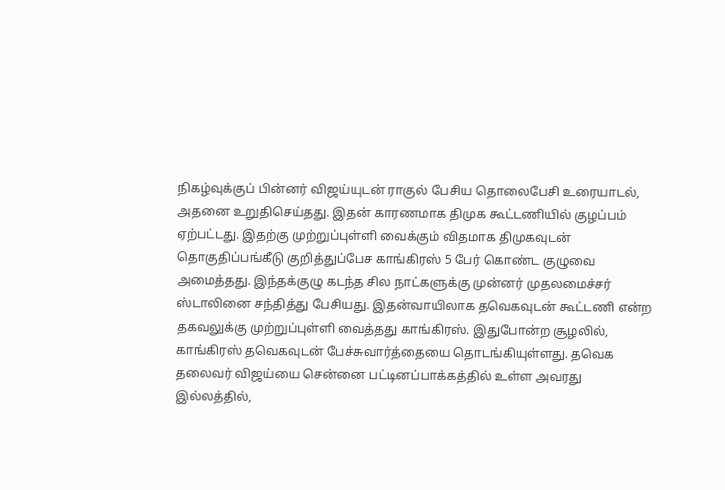நிகழ்வுக்குப் பின்னர் விஜய்யுடன் ராகுல் பேசிய தொலைபேசி உரையாடல், அதனை உறுதிசெய்தது. இதன் காரணமாக திமுக கூட்டணியில் குழப்பம் ஏற்பட்டது. இதற்கு முற்றுப்புள்ளி வைக்கும் விதமாக திமுகவுடன் தொகுதிப்பங்கீடு குறித்துப்பேச காங்கிரஸ் 5 பேர் கொண்ட குழுவை அமைத்தது. இந்தக்குழு கடந்த சில நாட்களுக்கு முன்னர் முதலமைச்சர் ஸ்டாலினை சந்தித்து பேசியது. இதன்வாயிலாக தவெகவுடன் கூட்டணி என்ற தகவலுக்கு முற்றுப்புள்ளி வைத்தது காங்கிரஸ். இதுபோன்ற சூழலில், காங்கிரஸ் தவெகவுடன் பேச்சுவார்த்தையை தொடங்கியுள்ளது. தவெக தலைவர் விஜய்யை சென்னை பட்டினப்பாக்கத்தில் உள்ள அவரது இல்லத்தில்,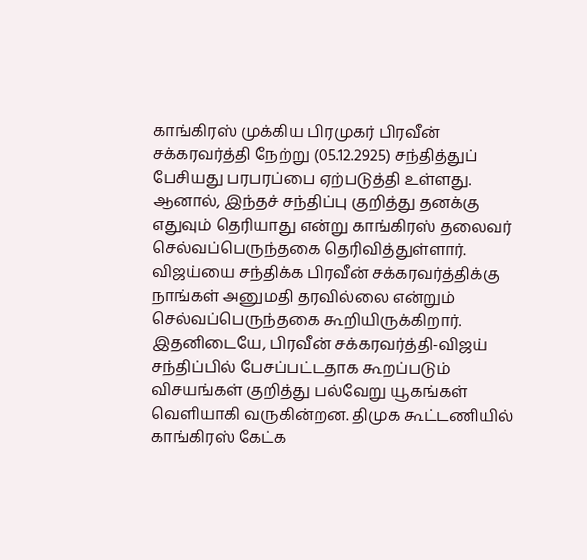காங்கிரஸ் முக்கிய பிரமுகர் பிரவீன் சக்கரவர்த்தி நேற்று (05.12.2925) சந்தித்துப் பேசியது பரபரப்பை ஏற்படுத்தி உள்ளது. ஆனால், இந்தச் சந்திப்பு குறித்து தனக்கு எதுவும் தெரியாது என்று காங்கிரஸ் தலைவர் செல்வப்பெருந்தகை தெரிவித்துள்ளார். விஜய்யை சந்திக்க பிரவீன் சக்கரவர்த்திக்கு நாங்கள் அனுமதி தரவில்லை என்றும் செல்வப்பெருந்தகை கூறியிருக்கிறார். இதனிடையே, பிரவீன் சக்கரவர்த்தி-விஜய் சந்திப்பில் பேசப்பட்டதாக கூறப்படும் விசயங்கள் குறித்து பல்வேறு யூகங்கள் வெளியாகி வருகின்றன. திமுக கூட்டணியில் காங்கிரஸ் கேட்க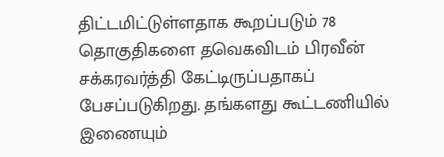திட்டமிட்டுள்ளதாக கூறப்படும் 78 தொகுதிகளை தவெகவிடம் பிரவீன் சக்கரவர்த்தி கேட்டிருப்பதாகப் பேசப்படுகிறது. தங்களது கூட்டணியில் இணையும்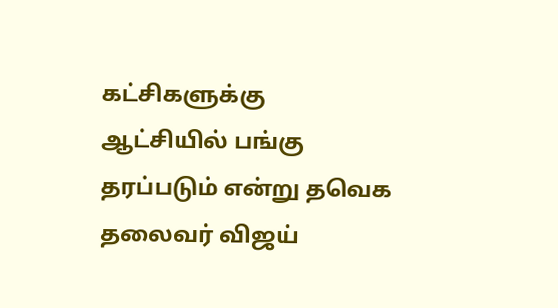கட்சிகளுக்கு ஆட்சியில் பங்கு தரப்படும் என்று தவெக தலைவர் விஜய்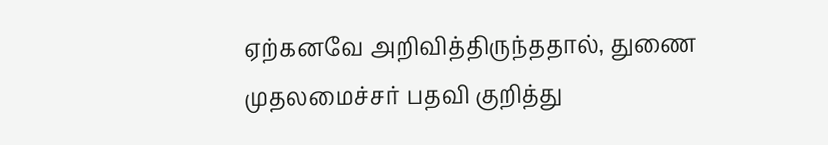ஏற்கனவே அறிவித்திருந்ததால், துணை முதலமைச்சர் பதவி குறித்து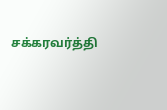சக்கரவர்த்தி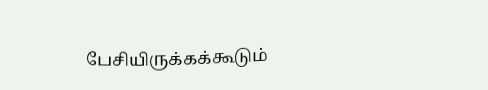பேசியிருக்கக்கூடும்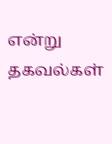என்று தகவல்கள்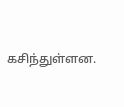கசிந்துள்ளன.